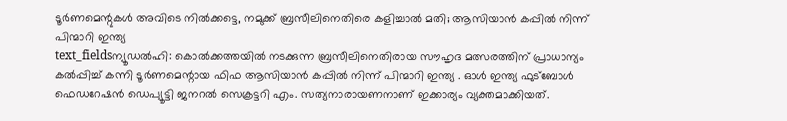ടൂർണമെന്റുകൾ അവിടെ നിൽക്കട്ടെ, നമുക്ക് ബ്രസീലിനെതിരെ കളിച്ചാൽ മതി; ആസിയാൻ കപ്പിൽ നിന്ന് പിന്മാറി ഇന്ത്യ
text_fieldsന്യൂഡൽഹി: കൊൽക്കത്തയിൽ നടക്കുന്ന ബ്രസീലിനെതിരായ സൗഹൃദ മത്സരത്തിന് പ്രാധാന്യം കൽപ്പിച്ച് കന്നി ടൂർണമെന്റായ ഫിഫ ആസിയാൻ കപ്പിൽ നിന്ന് പിന്മാറി ഇന്ത്യ . ഓൾ ഇന്ത്യ ഫുട്ബോൾ ഫെഡറേഷൻ ഡെപ്യൂട്ടി ജനറൽ സെക്രട്ടറി എം. സത്യനാരായണനാണ് ഇക്കാര്യം വ്യക്തമാക്കിയത്.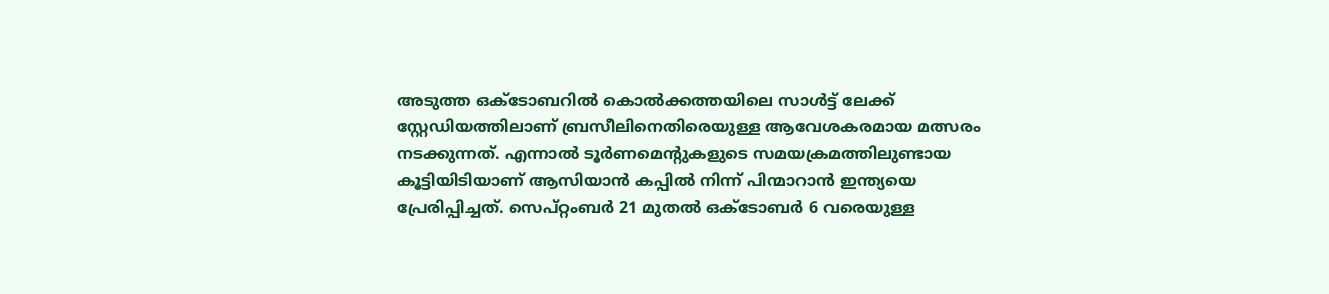അടുത്ത ഒക്ടോബറിൽ കൊൽക്കത്തയിലെ സാൾട്ട് ലേക്ക് സ്റ്റേഡിയത്തിലാണ് ബ്രസീലിനെതിരെയുള്ള ആവേശകരമായ മത്സരം നടക്കുന്നത്. എന്നാൽ ടൂർണമെന്റുകളുടെ സമയക്രമത്തിലുണ്ടായ കൂട്ടിയിടിയാണ് ആസിയാൻ കപ്പിൽ നിന്ന് പിന്മാറാൻ ഇന്ത്യയെ പ്രേരിപ്പിച്ചത്. സെപ്റ്റംബർ 21 മുതൽ ഒക്ടോബർ 6 വരെയുള്ള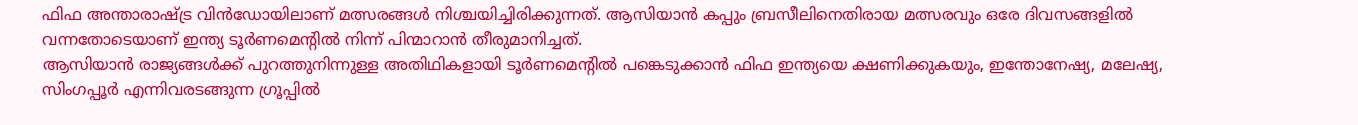ഫിഫ അന്താരാഷ്ട്ര വിൻഡോയിലാണ് മത്സരങ്ങൾ നിശ്ചയിച്ചിരിക്കുന്നത്. ആസിയാൻ കപ്പും ബ്രസീലിനെതിരായ മത്സരവും ഒരേ ദിവസങ്ങളിൽ വന്നതോടെയാണ് ഇന്ത്യ ടൂർണമെന്റിൽ നിന്ന് പിന്മാറാൻ തീരുമാനിച്ചത്.
ആസിയാൻ രാജ്യങ്ങൾക്ക് പുറത്തുനിന്നുള്ള അതിഥികളായി ടൂർണമെന്റിൽ പങ്കെടുക്കാൻ ഫിഫ ഇന്ത്യയെ ക്ഷണിക്കുകയും, ഇന്തോനേഷ്യ, മലേഷ്യ, സിംഗപ്പൂർ എന്നിവരടങ്ങുന്ന ഗ്രൂപ്പിൽ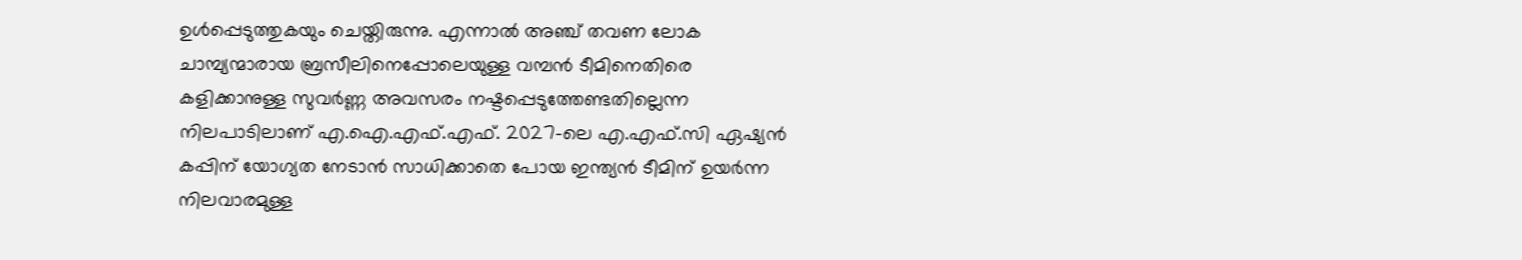ഉൾപ്പെടുത്തുകയും ചെയ്തിരുന്നു. എന്നാൽ അഞ്ച് തവണ ലോക ചാമ്പ്യന്മാരായ ബ്രസീലിനെപ്പോലെയുള്ള വമ്പൻ ടീമിനെതിരെ കളിക്കാനുള്ള സുവർണ്ണ അവസരം നഷ്ടപ്പെടുത്തേണ്ടതില്ലെന്ന നിലപാടിലാണ് എ.ഐ.എഫ്.എഫ്. 2027-ലെ എ.എഫ്.സി ഏഷ്യൻ കപ്പിന് യോഗ്യത നേടാൻ സാധിക്കാതെ പോയ ഇന്ത്യൻ ടീമിന് ഉയർന്ന നിലവാരമുള്ള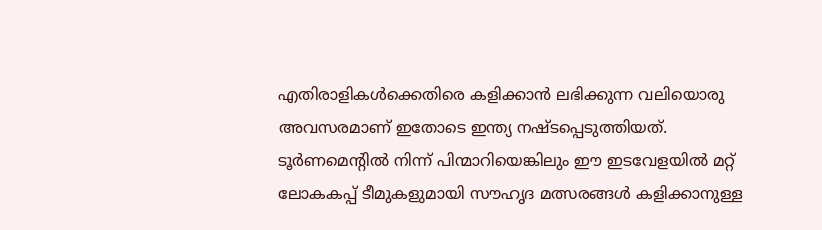എതിരാളികൾക്കെതിരെ കളിക്കാൻ ലഭിക്കുന്ന വലിയൊരു അവസരമാണ് ഇതോടെ ഇന്ത്യ നഷ്ടപ്പെടുത്തിയത്. ടൂർണമെന്റിൽ നിന്ന് പിന്മാറിയെങ്കിലും ഈ ഇടവേളയിൽ മറ്റ് ലോകകപ്പ് ടീമുകളുമായി സൗഹൃദ മത്സരങ്ങൾ കളിക്കാനുള്ള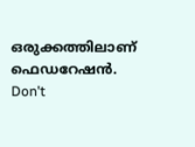ഒരുക്കത്തിലാണ് ഫെഡറേഷൻ.
Don't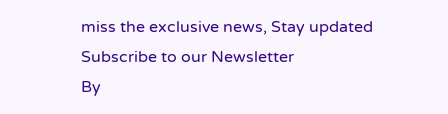miss the exclusive news, Stay updated
Subscribe to our Newsletter
By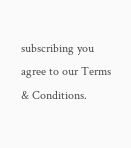subscribing you agree to our Terms & Conditions.